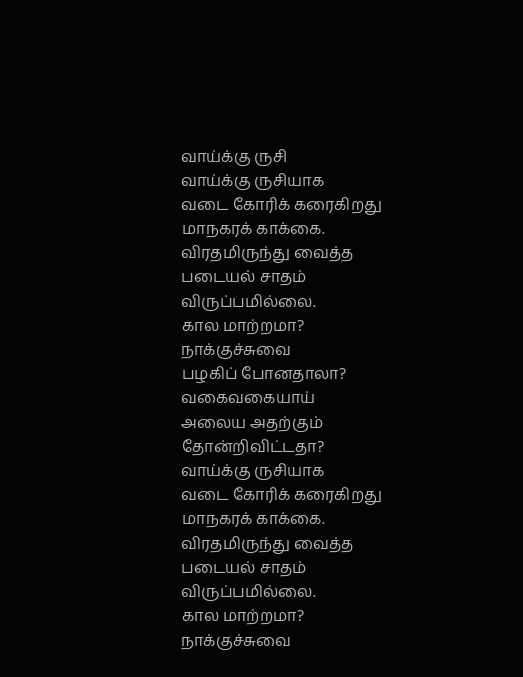வாய்க்கு ருசி
வாய்க்கு ருசியாக
வடை கோரிக் கரைகிறது
மாநகரக் காக்கை.
விரதமிருந்து வைத்த
படையல் சாதம்
விருப்பமில்லை.
கால மாற்றமா?
நாக்குச்சுவை
பழகிப் போனதாலா?
வகைவகையாய்
அலைய அதற்கும்
தோன்றிவிட்டதா?
வாய்க்கு ருசியாக
வடை கோரிக் கரைகிறது
மாநகரக் காக்கை.
விரதமிருந்து வைத்த
படையல் சாதம்
விருப்பமில்லை.
கால மாற்றமா?
நாக்குச்சுவை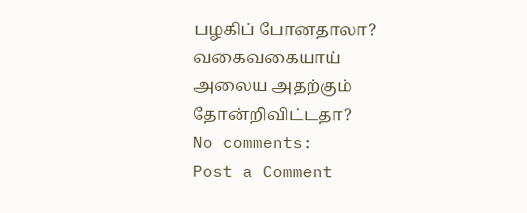பழகிப் போனதாலா?
வகைவகையாய்
அலைய அதற்கும்
தோன்றிவிட்டதா?
No comments:
Post a Comment